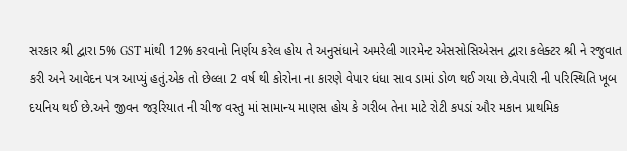સરકાર શ્રી દ્વારા 5% GST માંથી 12% કરવાનો નિર્ણય કરેલ હોય તે અનુસંધાને અમરેલી ગારમેન્ટ એસસોસિએસન દ્વારા કલેક્ટર શ્રી ને રજુવાત કરી અને આવેદન પત્ર આપ્યું હતું.એક તો છેલ્લા 2 વર્ષ થી કોરોના ના કારણે વેપાર ધંધા સાવ ડામાં ડોળ થઈ ગયા છે.વેપારી ની પરિસ્થિતિ ખૂબ દયનિય થઈ છે.અને જીવન જરૂરિયાત ની ચીજ વસ્તુ માં સામાન્ય માણસ હોય કે ગરીબ તેના માટે રોટી કપડાં ઔર મકાન પ્રાથમિક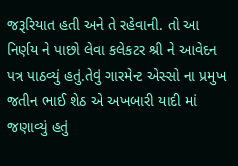જરૂરિયાત હતી અને તે રહેવાની. તો આ નિર્ણય ને પાછો લેવા કલેકટર શ્રી ને આવેદન પત્ર પાઠવ્યું હતું.તેવું ગારમેન્ટ એસ્સો ના પ્રમુખ જતીન ભાઈ શેઠ એ અખબારી યાદી માં જણાવ્યું હતું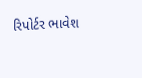રિપોર્ટર ભાવેશ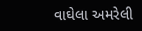વાઘેલા અમરેલી